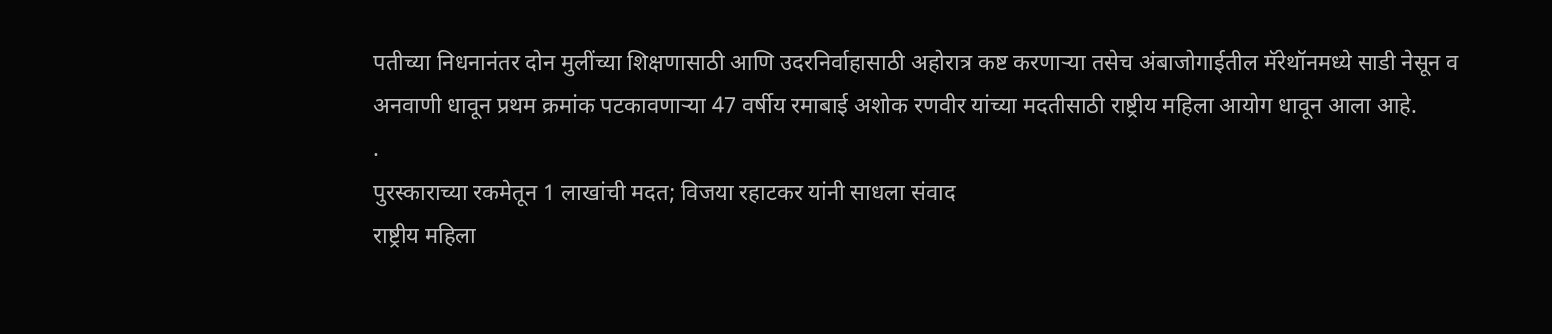पतीच्या निधनानंतर दोन मुलींच्या शिक्षणासाठी आणि उदरनिर्वाहासाठी अहोरात्र कष्ट करणाऱ्या तसेच अंबाजोगाईतील मॅरेथॉनमध्ये साडी नेसून व अनवाणी धावून प्रथम क्रमांक पटकावणाऱ्या 47 वर्षीय रमाबाई अशोक रणवीर यांच्या मदतीसाठी राष्ट्रीय महिला आयोग धावून आला आहे.
.
पुरस्काराच्या रकमेतून 1 लाखांची मदत; विजया रहाटकर यांनी साधला संवाद
राष्ट्रीय महिला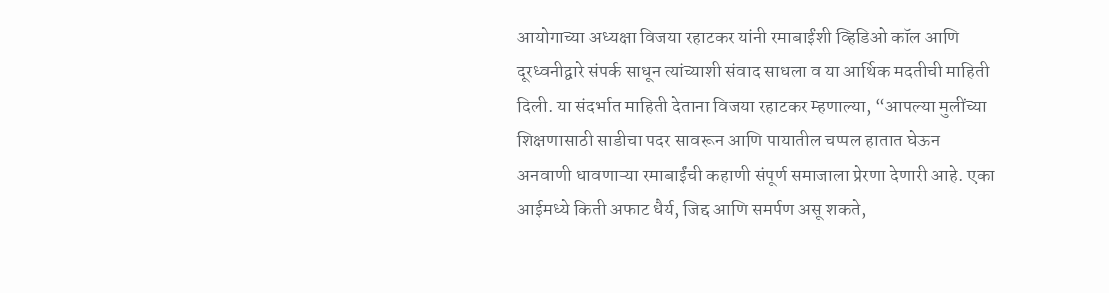आयोगाच्या अध्यक्षा विजया रहाटकर यांनी रमाबाईंशी व्हिडिओ कॉल आणि दूरध्वनीद्वारे संपर्क साधून त्यांच्याशी संवाद साधला व या आर्थिक मदतीची माहिती दिली. या संदर्भात माहिती देताना विजया रहाटकर म्हणाल्या, “आपल्या मुलींच्या शिक्षणासाठी साडीचा पदर सावरून आणि पायातील चप्पल हातात घेऊन अनवाणी धावणाऱ्या रमाबाईंची कहाणी संपूर्ण समाजाला प्रेरणा देणारी आहे. एका आईमध्ये किती अफाट धैर्य, जिद्द आणि समर्पण असू शकते,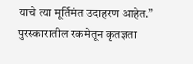याचे त्या मूर्तिमंत उदाहरण आहेत.”
पुरस्कारातील रकमेतून कृतज्ञता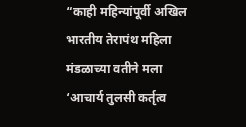“काही महिन्यांपूर्वी अखिल भारतीय तेरापंथ महिला मंडळाच्या वतीने मला ‘आचार्य तुलसी कर्तृत्व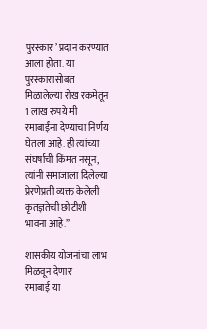पुरस्कार’ प्रदान करण्यात आला होता. या पुरस्कारासोबत मिळालेल्या रोख रकमेतून 1 लाख रुपये मी रमाबाईंना देण्याचा निर्णय घेतला आहे. ही त्यांच्या संघर्षाची किंमत नसून, त्यांनी समाजाला दिलेल्या प्रेरणेप्रती व्यक्त केलेली कृतज्ञतेची छोटीशी भावना आहे.”

शासकीय योजनांचा लाभ मिळवून देणार
रमाबाई या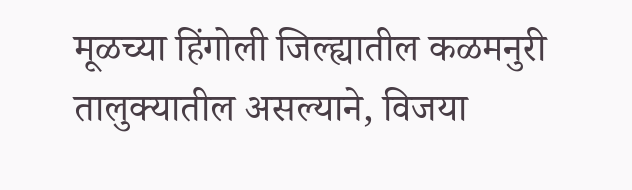मूळच्या हिंगोली जिल्ह्यातील कळमनुरी तालुक्यातील असल्याने, विजया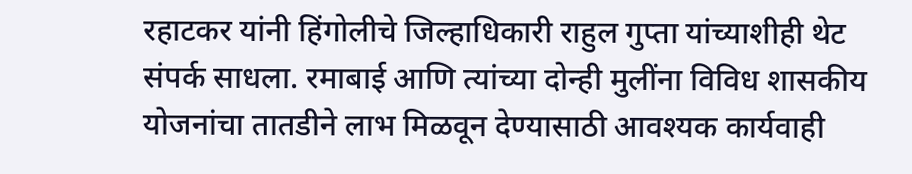रहाटकर यांनी हिंगोलीचे जिल्हाधिकारी राहुल गुप्ता यांच्याशीही थेट संपर्क साधला. रमाबाई आणि त्यांच्या दोन्ही मुलींना विविध शासकीय योजनांचा तातडीने लाभ मिळवून देण्यासाठी आवश्यक कार्यवाही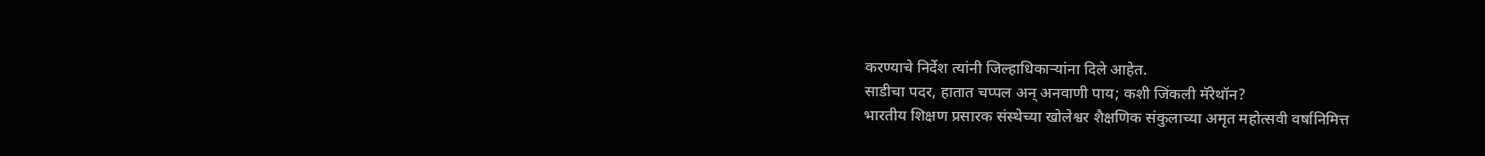करण्याचे निर्देश त्यांनी जिल्हाधिकाऱ्यांना दिले आहेत.
साडीचा पदर, हातात चप्पल अन् अनवाणी पाय; कशी जिंकली मॅरेथॉन?
भारतीय शिक्षण प्रसारक संस्थेच्या खोलेश्वर शैक्षणिक संकुलाच्या अमृत महोत्सवी वर्षानिमित्त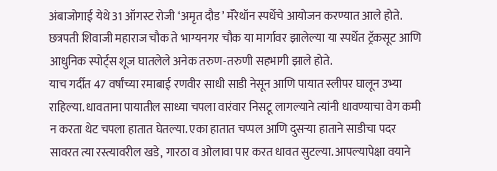अंबाजोगाई येथे 31 ऑगस्ट रोजी ‘अमृत दौड’ मॅरेथॉन स्पर्धेचे आयोजन करण्यात आले होते. छत्रपती शिवाजी महाराज चौक ते भाग्यनगर चौक या मार्गावर झालेल्या या स्पर्धेत ट्रॅकसूट आणि आधुनिक स्पोर्ट्स शूज घातलेले अनेक तरुण-तरुणी सहभागी झाले होते.
याच गर्दीत 47 वर्षांच्या रमाबाई रणवीर साधी साडी नेसून आणि पायात स्लीपर घालून उभ्या राहिल्या. धावताना पायातील साध्या चपला वारंवार निसटू लागल्याने त्यांनी धावण्याचा वेग कमी न करता थेट चपला हातात घेतल्या. एका हातात चप्पल आणि दुसऱ्या हाताने साडीचा पदर सावरत त्या रस्त्यावरील खडे, गारठा व ओलावा पार करत धावत सुटल्या. आपल्यापेक्षा वयाने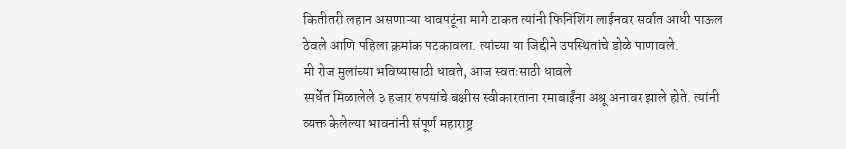कितीतरी लहान असणाऱ्या धावपटूंना मागे टाकत त्यांनी फिनिशिंग लाईनवर सर्वात आधी पाऊल ठेवले आणि पहिला क्रमांक पटकावला. त्यांच्या या जिद्दीने उपस्थितांचे डोळे पाणावले.
मी रोज मुलांच्या भविष्यासाठी धावते, आज स्वतःसाठी धावले
स्पर्धेत मिळालेले ३ हजार रुपयांचे बक्षीस स्वीकारताना रमाबाईंना अश्रू अनावर झाले होते. त्यांनी व्यक्त केलेल्या भावनांनी संपूर्ण महाराष्ट्र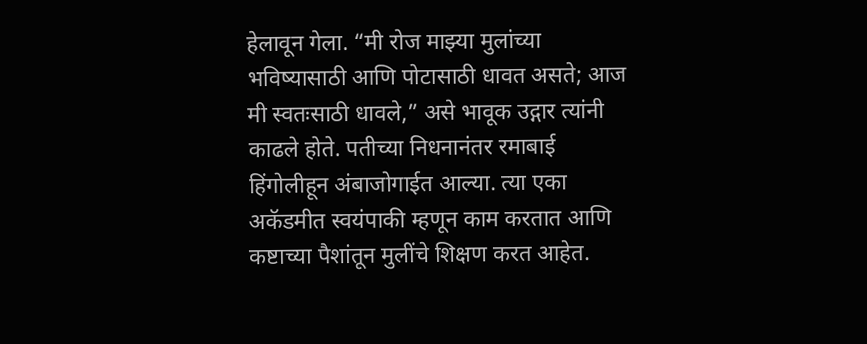हेलावून गेला. “मी रोज माझ्या मुलांच्या भविष्यासाठी आणि पोटासाठी धावत असते; आज मी स्वतःसाठी धावले,” असे भावूक उद्गार त्यांनी काढले होते. पतीच्या निधनानंतर रमाबाई हिंगोलीहून अंबाजोगाईत आल्या. त्या एका अकॅडमीत स्वयंपाकी म्हणून काम करतात आणि कष्टाच्या पैशांतून मुलींचे शिक्षण करत आहेत.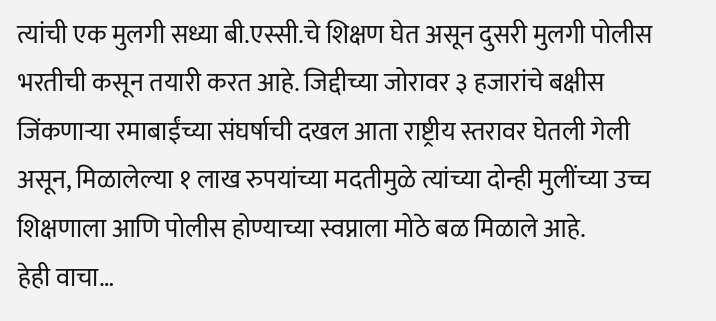त्यांची एक मुलगी सध्या बी.एस्सी.चे शिक्षण घेत असून दुसरी मुलगी पोलीस भरतीची कसून तयारी करत आहे. जिद्दीच्या जोरावर ३ हजारांचे बक्षीस जिंकणाऱ्या रमाबाईंच्या संघर्षाची दखल आता राष्ट्रीय स्तरावर घेतली गेली असून, मिळालेल्या १ लाख रुपयांच्या मदतीमुळे त्यांच्या दोन्ही मुलींच्या उच्च शिक्षणाला आणि पोलीस होण्याच्या स्वप्नाला मोठे बळ मिळाले आहे.
हेही वाचा…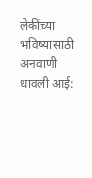लेकींच्या भविष्यासाठी अनवाणी धावली आई: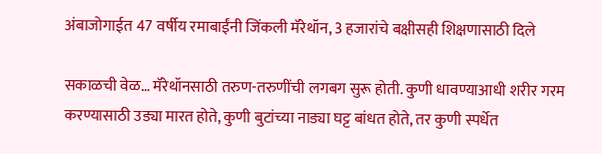अंबाजोगाईत 47 वर्षीय रमाबाईंनी जिंकली मॅरेथॉन, 3 हजारांचे बक्षीसही शिक्षणासाठी दिले

सकाळची वेळ… मॅरेथॉनसाठी तरुण-तरुणींची लगबग सुरू होती. कुणी धावण्याआधी शरीर गरम करण्यासाठी उड्या मारत होते, कुणी बुटांच्या नाड्या घट्ट बांधत होते, तर कुणी स्पर्धेत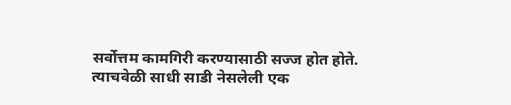सर्वोत्तम कामगिरी करण्यासाठी सज्ज होत होते. त्याचवेळी साधी साडी नेसलेली एक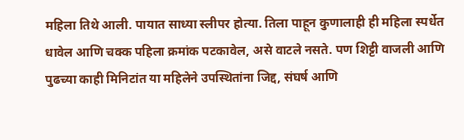महिला तिथे आली. पायात साध्या स्लीपर होत्या. तिला पाहून कुणालाही ही महिला स्पर्धेत धावेल आणि चक्क पहिला क्रमांक पटकावेल, असे वाटले नसते. पण शिट्टी वाजली आणि पुढच्या काही मिनिटांत या महिलेने उपस्थितांना जिद्द, संघर्ष आणि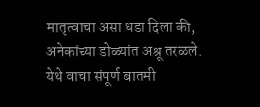मातृत्वाचा असा धडा दिला की, अनेकांच्या डोळ्यांत अश्रू तरळले. येथे वाचा संपूर्ण बातमी